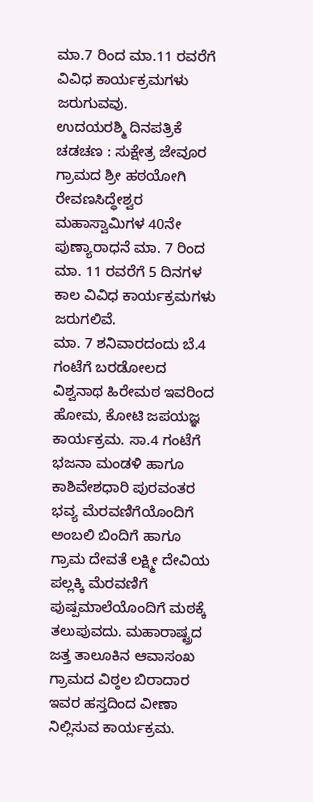ಮಾ.7 ರಿಂದ ಮಾ.11 ರವರೆಗೆ ವಿವಿಧ ಕಾರ್ಯಕ್ರಮಗಳು ಜರುಗುವವು.
ಉದಯರಶ್ಮಿ ದಿನಪತ್ರಿಕೆ
ಚಡಚಣ : ಸುಕ್ಷೇತ್ರ ಜೇವೂರ ಗ್ರಾಮದ ಶ್ರೀ ಹಠಯೋಗಿ ರೇವಣಸಿದ್ಧೇಶ್ವರ ಮಹಾಸ್ವಾಮಿಗಳ 40ನೇ ಪುಣ್ಯಾರಾಧನೆ ಮಾ. 7 ರಿಂದ ಮಾ. 11 ರವರೆಗೆ 5 ದಿನಗಳ ಕಾಲ ವಿವಿಧ ಕಾರ್ಯಕ್ರಮಗಳು ಜರುಗಲಿವೆ.
ಮಾ. 7 ಶನಿವಾರದಂದು ಬೆ.4 ಗಂಟೆಗೆ ಬರಡೋಲದ ವಿಶ್ವನಾಥ ಹಿರೇಮಠ ಇವರಿಂದ ಹೋಮ, ಕೋಟಿ ಜಪಯಜ್ಞ ಕಾರ್ಯಕ್ರಮ. ಸಾ.4 ಗಂಟೆಗೆ ಭಜನಾ ಮಂಡಳಿ ಹಾಗೂ ಕಾಶಿವೇಶಧಾರಿ ಪುರವಂತರ ಭವ್ಯ ಮೆರವಣಿಗೆಯೊಂದಿಗೆ ಅಂಬಲಿ ಬಿಂದಿಗೆ ಹಾಗೂ ಗ್ರಾಮ ದೇವತೆ ಲಕ್ಷ್ಮೀ ದೇವಿಯ ಪಲ್ಲಕ್ಕಿ ಮೆರವಣಿಗೆ ಪುಷ್ಪಮಾಲೆಯೊಂದಿಗೆ ಮಠಕ್ಕೆ ತಲುಪುವದು. ಮಹಾರಾಷ್ಟ್ರದ ಜತ್ತ ತಾಲೂಕಿನ ಆವಾಸಂಖ ಗ್ರಾಮದ ವಿಠ್ಠಲ ಬಿರಾದಾರ ಇವರ ಹಸ್ತದಿಂದ ವೀಣಾ ನಿಲ್ಲಿಸುವ ಕಾರ್ಯಕ್ರಮ.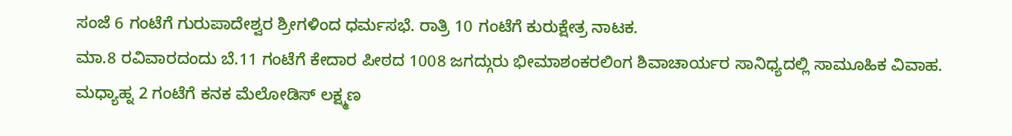ಸಂಜೆ 6 ಗಂಟೆಗೆ ಗುರುಪಾದೇಶ್ವರ ಶ್ರೀಗಳಿಂದ ಧರ್ಮಸಭೆ. ರಾತ್ರಿ 10 ಗಂಟೆಗೆ ಕುರುಕ್ಷೇತ್ರ ನಾಟಕ.
ಮಾ.8 ರವಿವಾರದಂದು ಬೆ.11 ಗಂಟೆಗೆ ಕೇದಾರ ಪೀಠದ 1008 ಜಗದ್ಗುರು ಭೀಮಾಶಂಕರಲಿಂಗ ಶಿವಾಚಾರ್ಯರ ಸಾನಿಧ್ಯದಲ್ಲಿ ಸಾಮೂಹಿಕ ವಿವಾಹ. ಮಧ್ಯಾಹ್ನ 2 ಗಂಟೆಗೆ ಕನಕ ಮೆಲೋಡಿಸ್ ಲಕ್ಷ್ಮಣ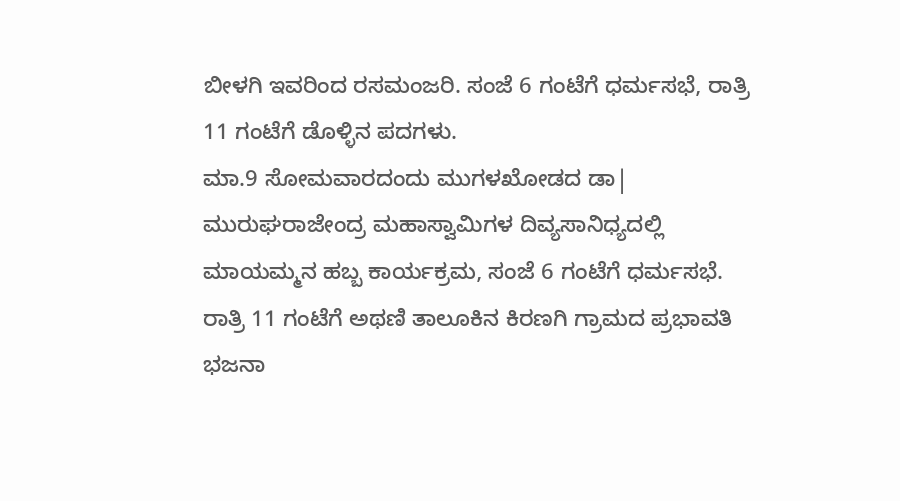ಬೀಳಗಿ ಇವರಿಂದ ರಸಮಂಜರಿ. ಸಂಜೆ 6 ಗಂಟೆಗೆ ಧರ್ಮಸಭೆ, ರಾತ್ರಿ 11 ಗಂಟೆಗೆ ಡೊಳ್ಳಿನ ಪದಗಳು.
ಮಾ.9 ಸೋಮವಾರದಂದು ಮುಗಳಖೋಡದ ಡಾ| ಮುರುಘರಾಜೇಂದ್ರ ಮಹಾಸ್ವಾಮಿಗಳ ದಿವ್ಯಸಾನಿಧ್ಯದಲ್ಲಿ ಮಾಯಮ್ಮನ ಹಬ್ಬ ಕಾರ್ಯಕ್ರಮ, ಸಂಜೆ 6 ಗಂಟೆಗೆ ಧರ್ಮಸಭೆ. ರಾತ್ರಿ 11 ಗಂಟೆಗೆ ಅಥಣಿ ತಾಲೂಕಿನ ಕಿರಣಗಿ ಗ್ರಾಮದ ಪ್ರಭಾವತಿ ಭಜನಾ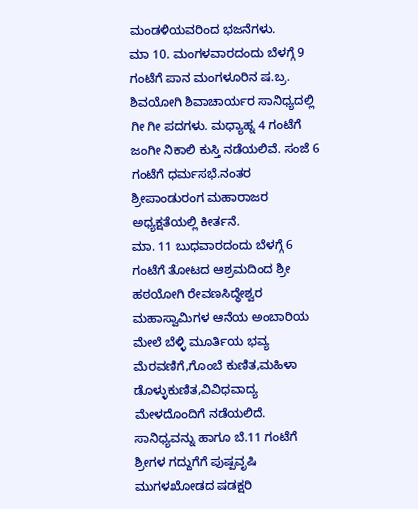ಮಂಡಳಿಯವರಿಂದ ಭಜನೆಗಳು.
ಮಾ 10. ಮಂಗಳವಾರದಂದು ಬೆಳಗ್ಗೆ 9 ಗಂಟೆಗೆ ಪಾನ ಮಂಗಳೂರಿನ ಷ.ಬ್ರ. ಶಿವಯೋಗಿ ಶಿವಾಚಾರ್ಯರ ಸಾನಿಧ್ಯದಲ್ಲಿ ಗೀ ಗೀ ಪದಗಳು. ಮಧ್ಯಾಹ್ನ 4 ಗಂಟೆಗೆ ಜಂಗೀ ನಿಕಾಲಿ ಕುಸ್ತಿ ನಡೆಯಲಿವೆ. ಸಂಜೆ 6 ಗಂಟೆಗೆ ಧರ್ಮಸಭೆ.ನಂತರ ಶ್ರೀಪಾಂಡುರಂಗ ಮಹಾರಾಜರ ಅಧ್ಯಕ್ಷತೆಯಲ್ಲಿ ಕೀರ್ತನೆ.
ಮಾ. 11 ಬುಧವಾರದಂದು ಬೆಳಗ್ಗೆ 6 ಗಂಟೆಗೆ ತೋಟದ ಆಶ್ರಮದಿಂದ ಶ್ರೀ ಹಠಯೋಗಿ ರೇವಣಸಿದ್ಧೇಶ್ವರ ಮಹಾಸ್ವಾಮಿಗಳ ಆನೆಯ ಅಂಬಾರಿಯ ಮೇಲೆ ಬೆಳ್ಳಿ ಮೂರ್ತಿಯ ಭವ್ಯ ಮೆರವಣಿಗೆ,ಗೊಂಬೆ ಕುಣಿತ,ಮಹಿಳಾ ಡೊಳ್ಳುಕುಣಿತ,ವಿವಿಧವಾದ್ಯ ಮೇಳದೊಂದಿಗೆ ನಡೆಯಲಿದೆ. ಸಾನಿಧ್ಯವನ್ನು ಹಾಗೂ ಬೆ.11 ಗಂಟೆಗೆ ಶ್ರೀಗಳ ಗದ್ದುಗೆಗೆ ಪುಷ್ಪವೃಷಿ ಮುಗಳಖೋಡದ ಷಡಕ್ಷರಿ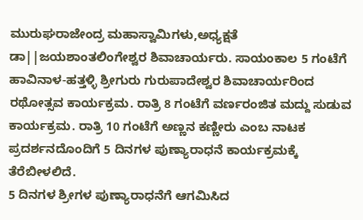ಮುರುಘರಾಜೇಂದ್ರ ಮಹಾಸ್ವಾಮಿಗಳು,ಅಧ್ಯಕ್ಷತೆ ಡಾ||ಜಯಶಾಂತಲಿಂಗೇಶ್ವರ ಶಿವಾಚಾರ್ಯರು. ಸಾಯಂಕಾಲ 5 ಗಂಟೆಗೆ ಹಾವಿನಾಳ-ಹತ್ತಳ್ಳಿ ಶ್ರೀಗುರು ಗುರುಪಾದೇಶ್ವರ ಶಿವಾಚಾರ್ಯರಿಂದ ರಥೋತ್ಸವ ಕಾರ್ಯಕ್ರಮ. ರಾತ್ರಿ 8 ಗಂಟೆಗೆ ವರ್ಣರಂಜಿತ ಮದ್ದು ಸುಡುವ ಕಾರ್ಯಕ್ರಮ. ರಾತ್ರಿ 10 ಗಂಟೆಗೆ ಅಣ್ಣನ ಕಣ್ಣೀರು ಎಂಬ ನಾಟಕ ಪ್ರದರ್ಶನದೊಂದಿಗೆ 5 ದಿನಗಳ ಪುಣ್ಯಾರಾಧನೆ ಕಾರ್ಯಕ್ರಮಕ್ಕೆ ತೆರೆಬೀಳಲಿದೆ.
5 ದಿನಗಳ ಶ್ರೀಗಳ ಪುಣ್ಯಾರಾಧನೆಗೆ ಆಗಮಿಸಿದ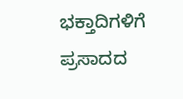ಭಕ್ತಾದಿಗಳಿಗೆ ಪ್ರಸಾದದ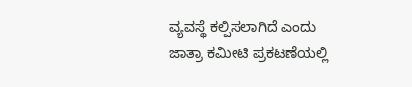ವ್ಯವಸ್ಥೆ ಕಲ್ಪಿಸಲಾಗಿದೆ ಎಂದು ಜಾತ್ರಾ ಕಮೀಟಿ ಪ್ರಕಟಣೆಯಲ್ಲಿ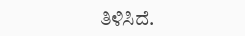ತಿಳಿಸಿದೆ.